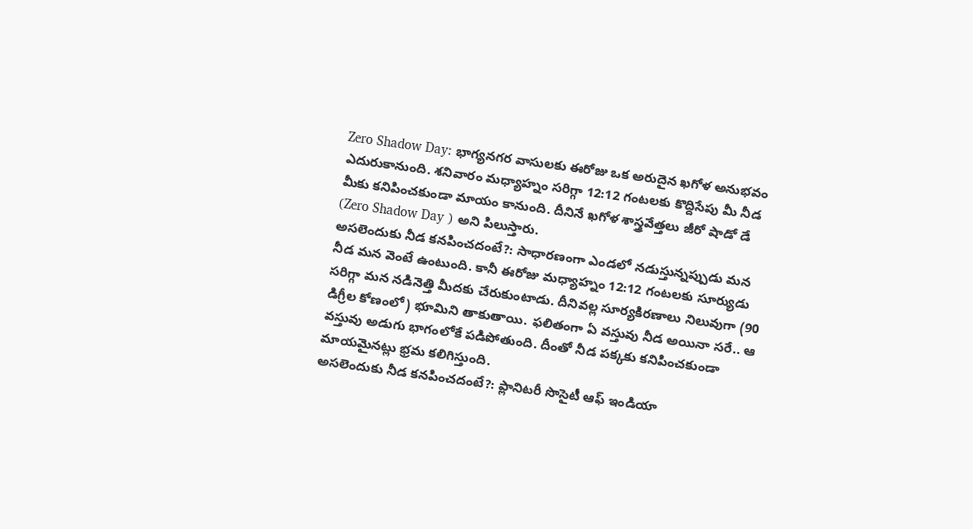Zero Shadow Day: భాగ్యనగర వాసులకు ఈరోజు ఒక అరుదైన ఖగోళ అనుభవం ఎదురుకానుంది. శనివారం మధ్యాహ్నం సరిగ్గా 12:12 గంటలకు కొద్దిసేపు మీ నీడ మీకు కనిపించకుండా మాయం కానుంది. దీనినే ఖగోళ శాస్త్రవేత్తలు జీరో షాడో డే (Zero Shadow Day ) అని పిలుస్తారు.
అసలెందుకు నీడ కనపించదంటే?: సాధారణంగా ఎండలో నడుస్తున్నప్పుడు మన నీడ మన వెంటే ఉంటుంది. కానీ ఈరోజు మధ్యాహ్నం 12:12 గంటలకు సూర్యుడు సరిగ్గా మన నడినెత్తి మీదకు చేరుకుంటాడు. దీనివల్ల సూర్యకిరణాలు నిలువుగా (90 డిగ్రీల కోణంలో) భూమిని తాకుతాయి. ఫలితంగా ఏ వస్తువు నీడ అయినా సరే.. ఆ వస్తువు అడుగు భాగంలోకే పడిపోతుంది. దీంతో నీడ పక్కకు కనిపించకుండా మాయమైనట్లు భ్రమ కలిగిస్తుంది.
అసలెందుకు నీడ కనపించదంటే?: ప్లానిటరీ సొసైటీ ఆఫ్ ఇండియా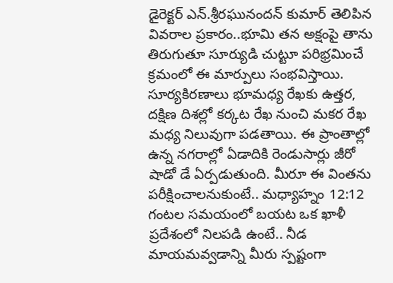డైరెక్టర్ ఎన్.శ్రీరఘునందన్ కుమార్ తెలిపిన వివరాల ప్రకారం..భూమి తన అక్షంపై తాను తిరుగుతూ సూర్యుడి చుట్టూ పరిభ్రమించే క్రమంలో ఈ మార్పులు సంభవిస్తాయి. సూర్యకిరణాలు భూమధ్య రేఖకు ఉత్తర, దక్షిణ దిశల్లో కర్కట రేఖ నుంచి మకర రేఖ మధ్య నిలువుగా పడతాయి. ఈ ప్రాంతాల్లో ఉన్న నగరాల్లో ఏడాదికి రెండుసార్లు జీరో షాడో డే ఏర్పడుతుంది. మీరూ ఈ వింతను పరీక్షించాలనుకుంటే.. మధ్యాహ్నం 12:12 గంటల సమయంలో బయట ఒక ఖాళీ ప్రదేశంలో నిలపడి ఉంటే.. నీడ మాయమవ్వడాన్ని మీరు స్పష్టంగా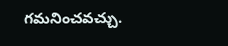గమనించవచ్చు.